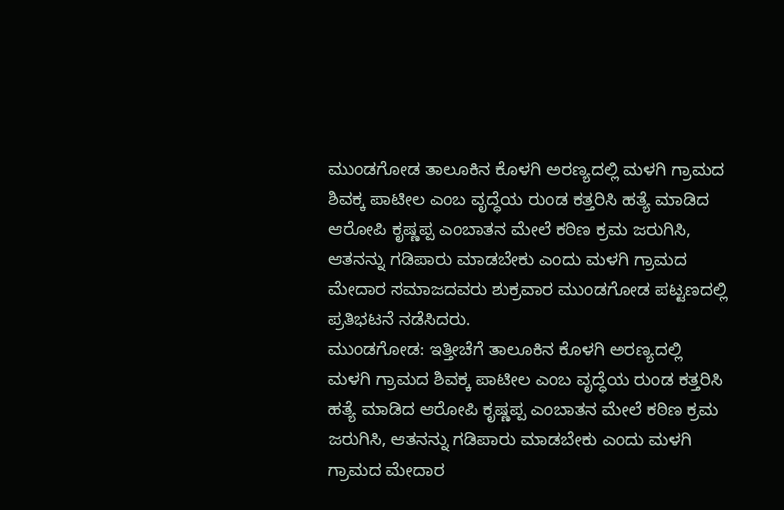ಮುಂಡಗೋಡ ತಾಲೂಕಿನ ಕೊಳಗಿ ಅರಣ್ಯದಲ್ಲಿ ಮಳಗಿ ಗ್ರಾಮದ ಶಿವಕ್ಕ ಪಾಟೀಲ ಎಂಬ ವೃದ್ಧೆಯ ರುಂಡ ಕತ್ತರಿಸಿ ಹತ್ಯೆ ಮಾಡಿದ ಆರೋಪಿ ಕೃಷ್ಣಪ್ಪ ಎಂಬಾತನ ಮೇಲೆ ಕಠಿಣ ಕ್ರಮ ಜರುಗಿಸಿ, ಆತನನ್ನು ಗಡಿಪಾರು ಮಾಡಬೇಕು ಎಂದು ಮಳಗಿ ಗ್ರಾಮದ ಮೇದಾರ ಸಮಾಜದವರು ಶುಕ್ರವಾರ ಮುಂಡಗೋಡ ಪಟ್ಟಣದಲ್ಲಿ ಪ್ರತಿಭಟನೆ ನಡೆಸಿದರು.
ಮುಂಡಗೋಡ: ಇತ್ತೀಚೆಗೆ ತಾಲೂಕಿನ ಕೊಳಗಿ ಅರಣ್ಯದಲ್ಲಿ ಮಳಗಿ ಗ್ರಾಮದ ಶಿವಕ್ಕ ಪಾಟೀಲ ಎಂಬ ವೃದ್ಧೆಯ ರುಂಡ ಕತ್ತರಿಸಿ ಹತ್ಯೆ ಮಾಡಿದ ಆರೋಪಿ ಕೃಷ್ಣಪ್ಪ ಎಂಬಾತನ ಮೇಲೆ ಕಠಿಣ ಕ್ರಮ ಜರುಗಿಸಿ, ಆತನನ್ನು ಗಡಿಪಾರು ಮಾಡಬೇಕು ಎಂದು ಮಳಗಿ ಗ್ರಾಮದ ಮೇದಾರ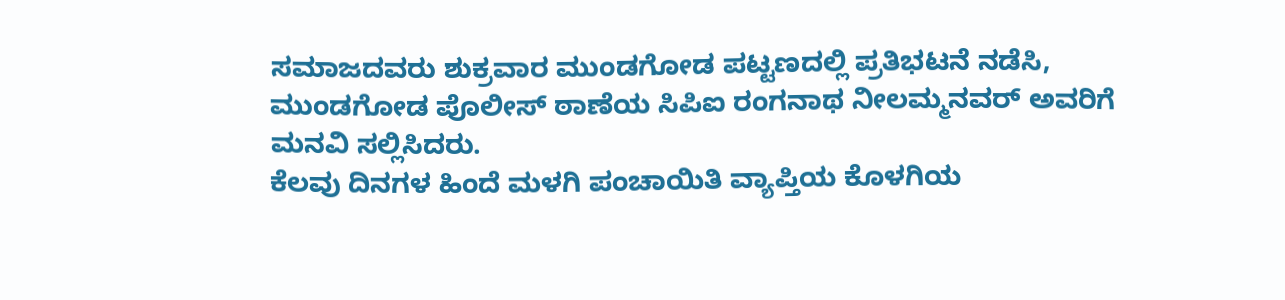ಸಮಾಜದವರು ಶುಕ್ರವಾರ ಮುಂಡಗೋಡ ಪಟ್ಟಣದಲ್ಲಿ ಪ್ರತಿಭಟನೆ ನಡೆಸಿ, ಮುಂಡಗೋಡ ಪೊಲೀಸ್ ಠಾಣೆಯ ಸಿಪಿಐ ರಂಗನಾಥ ನೀಲಮ್ಮನವರ್ ಅವರಿಗೆ ಮನವಿ ಸಲ್ಲಿಸಿದರು.
ಕೆಲವು ದಿನಗಳ ಹಿಂದೆ ಮಳಗಿ ಪಂಚಾಯಿತಿ ವ್ಯಾಪ್ತಿಯ ಕೊಳಗಿಯ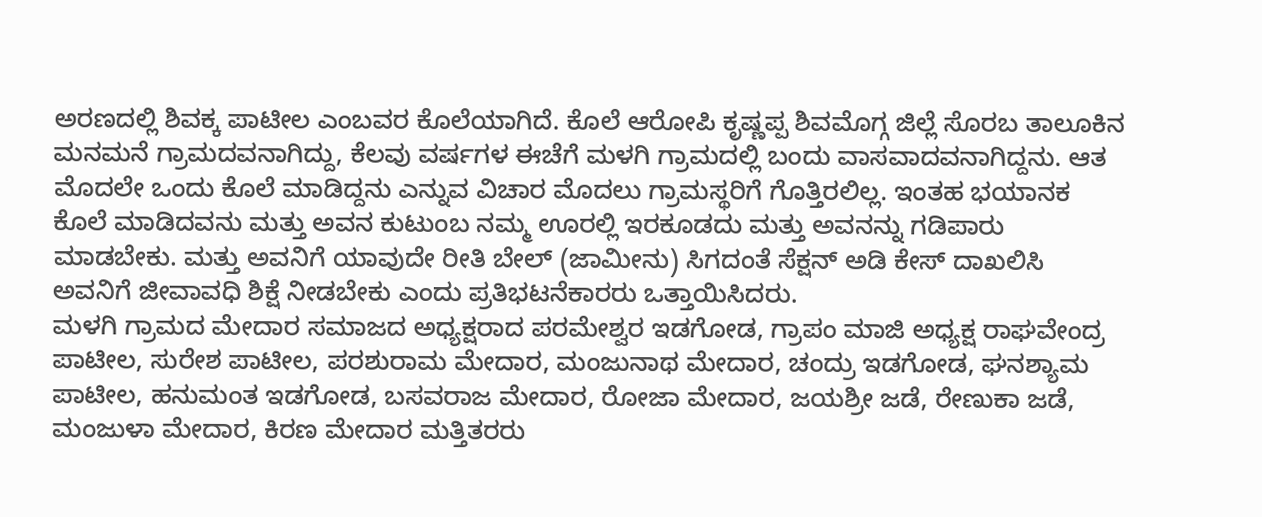ಅರಣದಲ್ಲಿ ಶಿವಕ್ಕ ಪಾಟೀಲ ಎಂಬವರ ಕೊಲೆಯಾಗಿದೆ. ಕೊಲೆ ಆರೋಪಿ ಕೃಷ್ಣಪ್ಪ ಶಿವಮೊಗ್ಗ ಜಿಲ್ಲೆ ಸೊರಬ ತಾಲೂಕಿನ ಮನಮನೆ ಗ್ರಾಮದವನಾಗಿದ್ದು, ಕೆಲವು ವರ್ಷಗಳ ಈಚೆಗೆ ಮಳಗಿ ಗ್ರಾಮದಲ್ಲಿ ಬಂದು ವಾಸವಾದವನಾಗಿದ್ದನು. ಆತ ಮೊದಲೇ ಒಂದು ಕೊಲೆ ಮಾಡಿದ್ದನು ಎನ್ನುವ ವಿಚಾರ ಮೊದಲು ಗ್ರಾಮಸ್ಥರಿಗೆ ಗೊತ್ತಿರಲಿಲ್ಲ. ಇಂತಹ ಭಯಾನಕ ಕೊಲೆ ಮಾಡಿದವನು ಮತ್ತು ಅವನ ಕುಟುಂಬ ನಮ್ಮ ಊರಲ್ಲಿ ಇರಕೂಡದು ಮತ್ತು ಅವನನ್ನು ಗಡಿಪಾರು ಮಾಡಬೇಕು. ಮತ್ತು ಅವನಿಗೆ ಯಾವುದೇ ರೀತಿ ಬೇಲ್ (ಜಾಮೀನು) ಸಿಗದಂತೆ ಸೆಕ್ಷನ್ ಅಡಿ ಕೇಸ್ ದಾಖಲಿಸಿ ಅವನಿಗೆ ಜೀವಾವಧಿ ಶಿಕ್ಷೆ ನೀಡಬೇಕು ಎಂದು ಪ್ರತಿಭಟನೆಕಾರರು ಒತ್ತಾಯಿಸಿದರು.
ಮಳಗಿ ಗ್ರಾಮದ ಮೇದಾರ ಸಮಾಜದ ಅಧ್ಯಕ್ಷರಾದ ಪರಮೇಶ್ವರ ಇಡಗೋಡ, ಗ್ರಾಪಂ ಮಾಜಿ ಅಧ್ಯಕ್ಷ ರಾಘವೇಂದ್ರ ಪಾಟೀಲ, ಸುರೇಶ ಪಾಟೀಲ, ಪರಶುರಾಮ ಮೇದಾರ, ಮಂಜುನಾಥ ಮೇದಾರ, ಚಂದ್ರು ಇಡಗೋಡ, ಘನಶ್ಯಾಮ ಪಾಟೀಲ, ಹನುಮಂತ ಇಡಗೋಡ, ಬಸವರಾಜ ಮೇದಾರ, ರೋಜಾ ಮೇದಾರ, ಜಯಶ್ರೀ ಜಡೆ, ರೇಣುಕಾ ಜಡೆ, ಮಂಜುಳಾ ಮೇದಾರ, ಕಿರಣ ಮೇದಾರ ಮತ್ತಿತರರು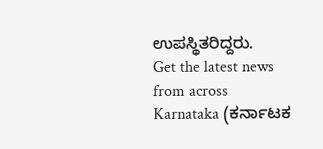ಉಪಸ್ಥಿತರಿದ್ದರು.
Get the latest news from across Karnataka (ಕರ್ನಾಟಕ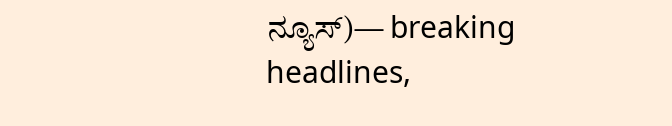ನ್ಯೂಸ್)— breaking headlines,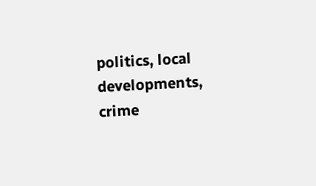politics, local developments, crime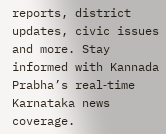reports, district updates, civic issues and more. Stay informed with Kannada Prabha’s real‑time Karnataka news coverage.